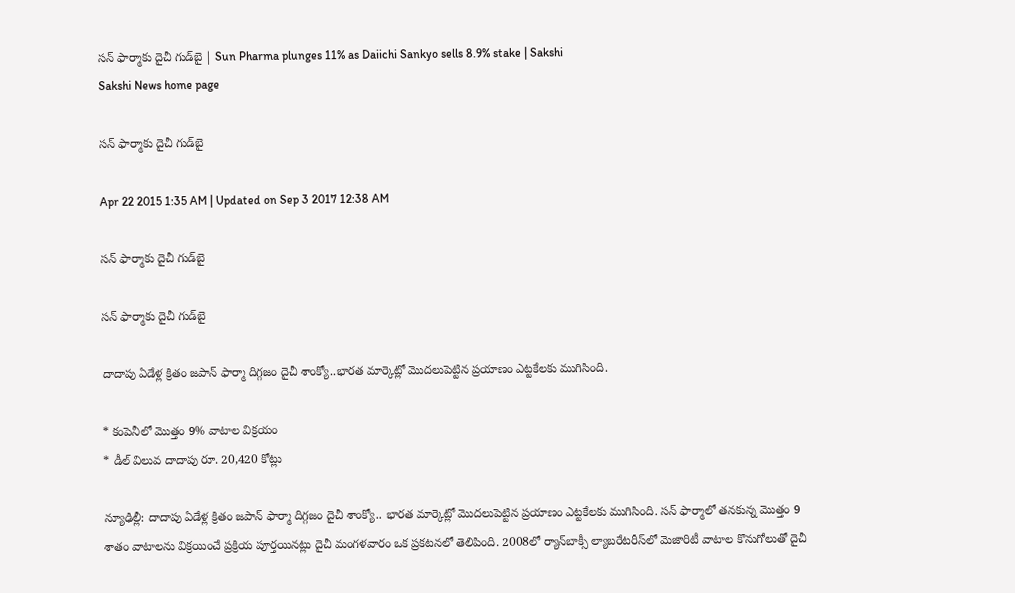సన్ ఫార్మాకు దైచీ గుడ్‌బై | Sun Pharma plunges 11% as Daiichi Sankyo sells 8.9% stake | Sakshi
Sakshi News home page

సన్ ఫార్మాకు దైచీ గుడ్‌బై

Apr 22 2015 1:35 AM | Updated on Sep 3 2017 12:38 AM

సన్ ఫార్మాకు దైచీ గుడ్‌బై

సన్ ఫార్మాకు దైచీ గుడ్‌బై

దాదాపు ఏడేళ్ల క్రితం జపాన్ ఫార్మా దిగ్గజం దైచీ శాంక్యో..భారత మార్కెట్లో మొదలుపెట్టిన ప్రయాణం ఎట్టకేలకు ముగిసింది.

* కంపెనీలో మొత్తం 9% వాటాల విక్రయం
* డీల్ విలువ దాదాపు రూ. 20,420 కోట్లు

న్యూఢిల్లీ: దాదాపు ఏడేళ్ల క్రితం జపాన్ ఫార్మా దిగ్గజం దైచీ శాంక్యో.. భారత మార్కెట్లో మొదలుపెట్టిన ప్రయాణం ఎట్టకేలకు ముగిసింది. సన్ ఫార్మాలో తనకున్న మొత్తం 9 శాతం వాటాలను విక్రయించే ప్రక్రియ పూర్తయినట్లు దైచీ మంగళవారం ఒక ప్రకటనలో తెలిపింది. 2008లో ర్యాన్‌బాక్సీ ల్యాబరేటరీస్‌లో మెజారిటీ వాటాల కొనుగోలుతో దైచీ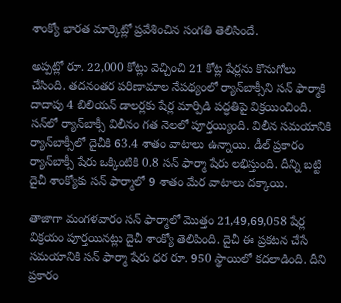శాంక్యో భారత మార్కెట్లో ప్రవేశించిన సంగతి తెలిసిందే.

అప్పట్లో రూ. 22,000 కోట్లు వెచ్చించి 21 కోట్ల షేర్లను కొనుగోలు చేసింది. తదనంతర పరిణామాల నేపథ్యంలో ర్యాన్‌బాక్సీని సన్ ఫార్మాకి దాదాపు 4 బిలియన్ డాలర్లకు షేర్ల మార్పిడి పద్ధతిపై విక్రయించింది. సన్‌లో ర్యాన్‌బాక్సీ విలీనం గత నెలలో పూర్తయ్యింది. విలీన సమయానికి ర్యాన్‌బాక్సీలో దైచీకి 63.4 శాతం వాటాలు ఉన్నాయి. డీల్ ప్రకారం ర్యాన్‌బాక్సీ షేరు ఒక్కింటికి 0.8 సన్ ఫార్మా షేరు లభిస్తుంది. దీన్ని బట్టి దైచీ శాంక్యోకు సన్ ఫార్మాలో 9 శాతం మేర వాటాలు దక్కాయి.

తాజాగా మంగళవారం సన్ ఫార్మాలో మొత్తం 21,49,69,058 షేర్ల విక్రయం పూర్తయినట్లు దైచీ శాంక్యో తెలిపింది. దైచీ ఈ ప్రకటన చేసే సమయానికి సన్ ఫార్మా షేరు ధర రూ. 950 స్థాయిలో కదలాడింది. దీని ప్రకారం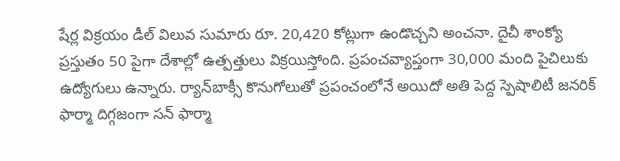షేర్ల విక్రయం డీల్ విలువ సుమారు రూ. 20,420 కోట్లుగా ఉండొచ్చని అంచనా. దైచీ శాంక్యో ప్రస్తుతం 50 పైగా దేశాల్లో ఉత్పత్తులు విక్రయిస్తోంది. ప్రపంచవ్యాప్తంగా 30,000 మంది పైచిలుకు ఉద్యోగులు ఉన్నారు. ర్యాన్‌బాక్సీ కొనుగోలుతో ప్రపంచంలోనే అయిదో అతి పెద్ద స్పెషాలిటీ జనరిక్ ఫార్మా దిగ్గజంగా సన్ ఫార్మా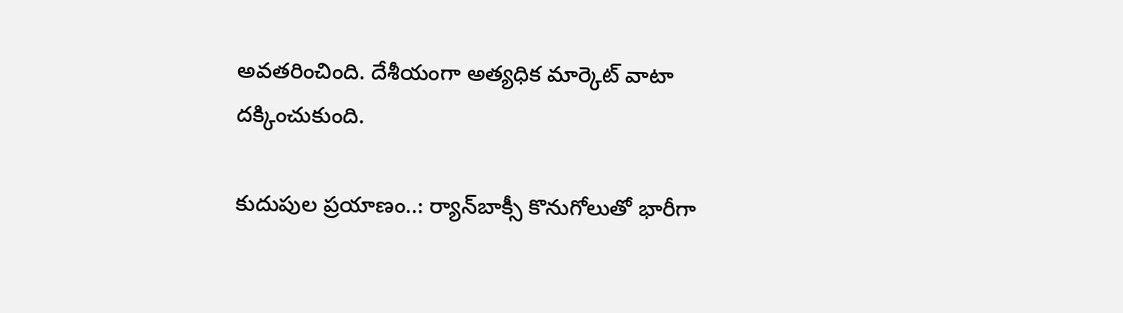అవతరించింది. దేశీయంగా అత్యధిక మార్కెట్ వాటా దక్కించుకుంది.

కుదుపుల ప్రయాణం..: ర్యాన్‌బాక్సీ కొనుగోలుతో భారీగా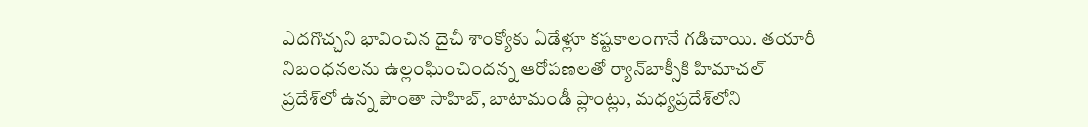ఎదగొచ్చని భావించిన దైచీ శాంక్యోకు ఏడేళ్లూ కష్టకాలంగానే గడిచాయి. తయారీ నిబంధనలను ఉల్లంఘించిందన్న ఆరోపణలతో ర్యాన్‌బాక్సీకి హిమాచల్ ప్రదేశ్‌లో ఉన్న పౌంతా సాహిబ్, బాటామండీ ప్లాంట్లు, మధ్యప్రదేశ్‌లోని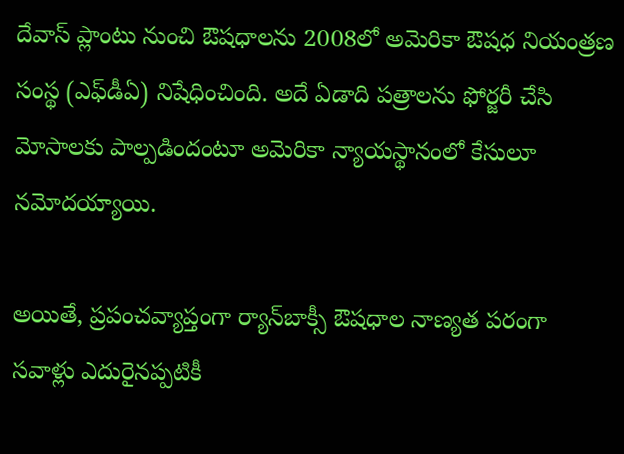దేవాస్ ప్లాంటు నుంచి ఔషధాలను 2008లో అమెరికా ఔషధ నియంత్రణ సంస్థ (ఎఫ్‌డీఏ) నిషేధించింది. అదే ఏడాది పత్రాలను ఫోర్జరీ చేసి మోసాలకు పాల్పడిందంటూ అమెరికా న్యాయస్థానంలో కేసులూ నమోదయ్యాయి.

అయితే, ప్రపంచవ్యాప్తంగా ర్యాన్‌బాక్సీ ఔషధాల నాణ్యత పరంగా సవాళ్లు ఎదురైనప్పటికీ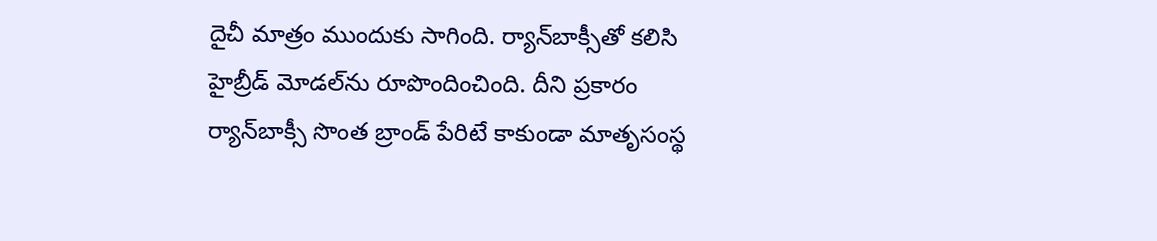దైచీ మాత్రం ముందుకు సాగింది. ర్యాన్‌బాక్సీతో కలిసి హైబ్రీడ్ మోడల్‌ను రూపొందించింది. దీని ప్రకారం ర్యాన్‌బాక్సీ సొంత బ్రాండ్ పేరిటే కాకుండా మాతృసంస్థ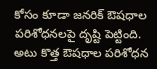కోసం కూడా జనరిక్ ఔషధాల పరిశోధనలపై దృష్టి పెట్టింది. అటు కొత్త ఔషధాల పరిశోధన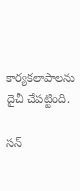కార్యకలాపాలను దైచీ చేపట్టింది.

సన్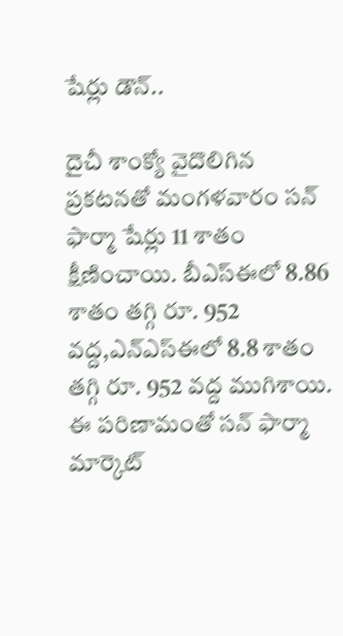షేర్లు డౌన్..

దైచీ శాంక్యో వైదొలిగిన ప్రకటనతో మంగళవారం సన్ ఫార్మా షేర్లు 11 శాతం క్షీణించాయి. బీఎస్‌ఈలో 8.86 శాతం తగ్గి రూ. 952 వద్ద,ఎన్‌ఎస్‌ఈలో 8.8 శాతం తగ్గి రూ. 952 వద్ద ముగిశాయి. ఈ పరిణామంతో సన్ ఫార్మా మార్కెట్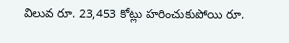విలువ రూ. 23,453 కోట్లు హరించుకుపోయి రూ.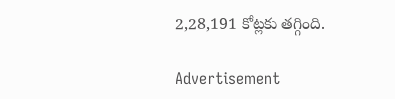2,28,191 కోట్లకు తగ్గింది.

Advertisement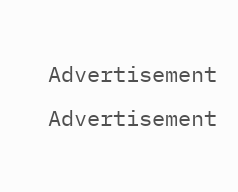Advertisement
Advertisement